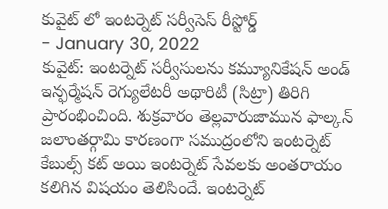కువైట్ లో ఇంటర్నెట్ సర్వీసెస్ రీస్టోర్డ్
- January 30, 2022
కువైట్: ఇంటర్నెట్ సర్వీసులను కమ్యూనికేషన్ అండ్ ఇన్ఫర్మేషన్ రెగ్యులేటరీ అథారిటీ (సిట్రా) తిరిగి ప్రారంభించింది. శుక్రవారం తెల్లవారుజామున ఫాల్కన్ జలాంతర్గామి కారణంగా సముద్రంలోని ఇంటర్నెట్ కేబుల్స్ కట్ అయి ఇంటర్నెట్ సేవలకు అంతరాయం కలిగిన విషయం తెలిసిందే. ఇంటర్నెట్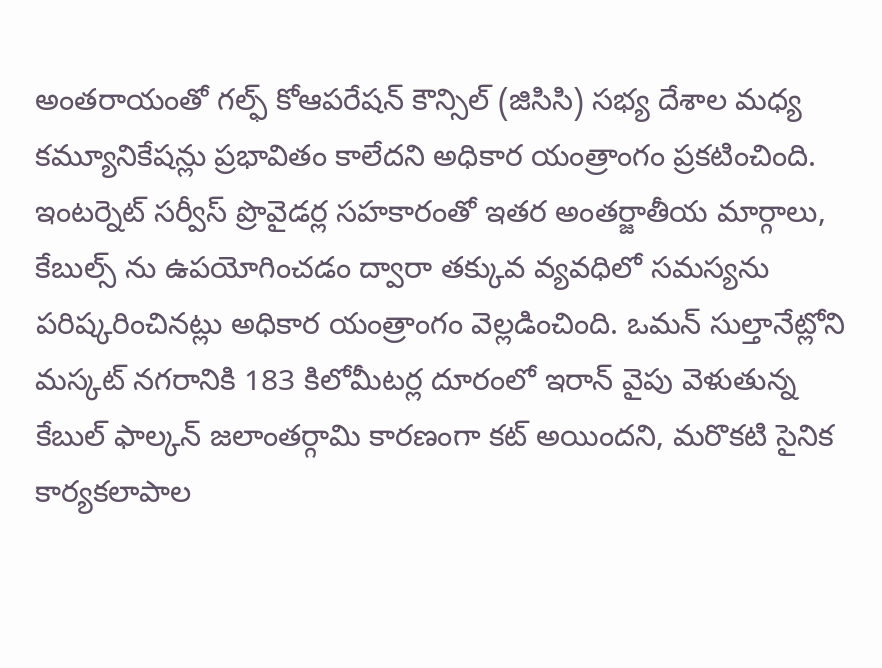అంతరాయంతో గల్ఫ్ కోఆపరేషన్ కౌన్సిల్ (జిసిసి) సభ్య దేశాల మధ్య కమ్యూనికేషన్లు ప్రభావితం కాలేదని అధికార యంత్రాంగం ప్రకటించింది. ఇంటర్నెట్ సర్వీస్ ప్రొవైడర్ల సహకారంతో ఇతర అంతర్జాతీయ మార్గాలు, కేబుల్స్ ను ఉపయోగించడం ద్వారా తక్కువ వ్యవధిలో సమస్యను పరిష్కరించినట్లు అధికార యంత్రాంగం వెల్లడించింది. ఒమన్ సుల్తానేట్లోని మస్కట్ నగరానికి 183 కిలోమీటర్ల దూరంలో ఇరాన్ వైపు వెళుతున్న కేబుల్ ఫాల్కన్ జలాంతర్గామి కారణంగా కట్ అయిందని, మరొకటి సైనిక కార్యకలాపాల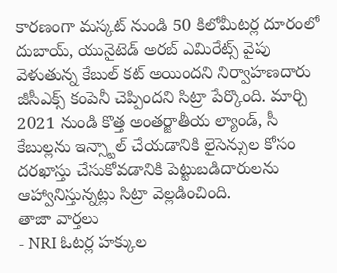కారణంగా మస్కట్ నుండి 50 కిలోమీటర్ల దూరంలో దుబాయ్, యునైటెడ్ అరబ్ ఎమిరేట్స్ వైపు వెళుతున్న కేబుల్ కట్ అయిందని నిర్వాహణదారు జీసీఎక్స్ కంపెనీ చెప్పిందని సిట్రా పేర్కొంది. మార్చి 2021 నుండి కొత్త అంతర్జాతీయ ల్యాండ్, సీ కేబుల్లను ఇన్స్టాల్ చేయడానికి లైసెన్సుల కోసం దరఖాస్తు చేసుకోవడానికి పెట్టుబడిదారులను ఆహ్వానిస్తున్నట్లు సిట్రా వెల్లడించింది.
తాజా వార్తలు
- NRI ఓటర్ల హక్కుల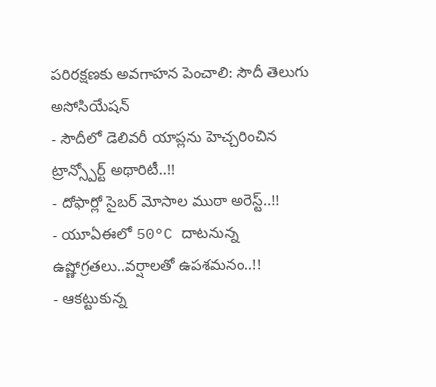పరిరక్షణకు అవగాహన పెంచాలి: సౌదీ తెలుగు అసోసియేషన్
- సౌదీలో డెలివరీ యాప్లను హెచ్చరించిన ట్రాన్స్పోర్ట్ అథారిటీ..!!
- దోఫార్లో సైబర్ మోసాల ముఠా అరెస్ట్..!!
- యూఏఈలో 50°C దాటనున్న ఉష్ణోగ్రతలు..వర్షాలతో ఉపశమనం..!!
- ఆకట్టుకున్న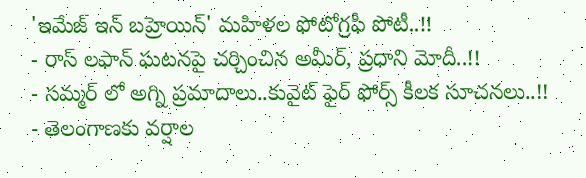'ఇమేజ్ ఇన్ బహ్రెయిన్' మహిళల ఫోటోగ్రఫీ పోటీ..!!
- రాస్ లఫాన్ ఘటనపై చర్చించిన అమీర్, ప్రధాని మోదీ..!!
- సమ్మర్ లో అగ్ని ప్రమాదాలు..కువైట్ ఫైర్ ఫోర్స్ కీలక సూచనలు..!!
- తెలంగాణకు వర్షాల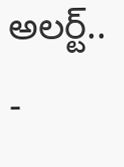అలర్ట్..
-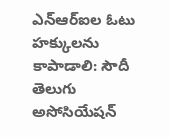ఎన్ఆర్ఐల ఓటు హక్కులను కాపాడాలి: సౌదీ తెలుగు అసోసియేషన్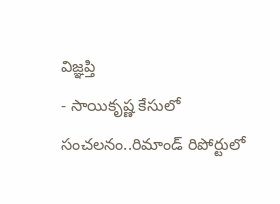విజ్ఞప్తి
- సాయికృష్ణ కేసులో సంచలనం..రిమాండ్ రిపోర్టులో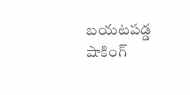బయటపడ్డ షాకింగ్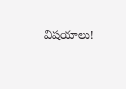విషయాలు!